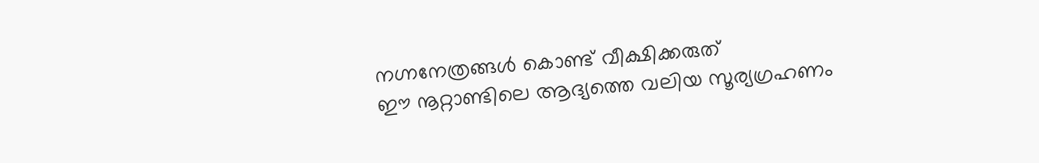നഗ്നനേത്രങ്ങള്‍ കൊണ്ട് വീക്ഷിക്കരുത്
ഈ നൂറ്റാണ്ടിലെ ആദ്യത്തെ വലിയ സൂര്യഗ്രഹണം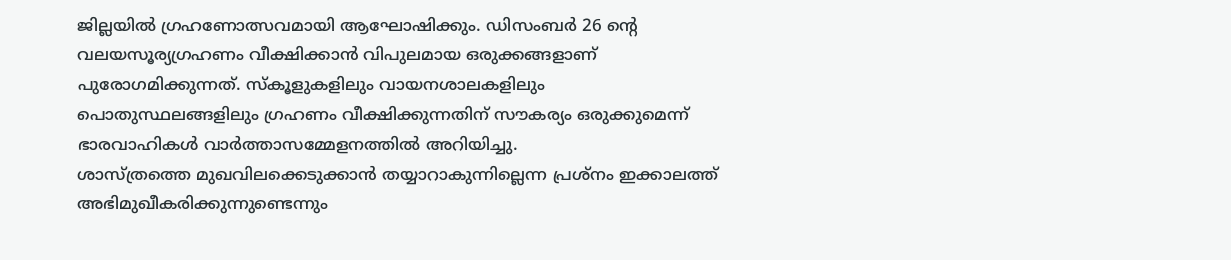ജില്ലയില്‍ ഗ്രഹണോത്സവമായി ആഘോഷിക്കും. ഡിസംബര്‍ 26 ന്റെ വലയസൂര്യഗ്രഹണം വീക്ഷിക്കാന്‍ വിപുലമായ ഒരുക്കങ്ങളാണ് പുരോഗമിക്കുന്നത്. സ്‌കൂളുകളിലും വായനശാലകളിലും പൊതുസ്ഥലങ്ങളിലും ഗ്രഹണം വീക്ഷിക്കുന്നതിന് സൗകര്യം ഒരുക്കുമെന്ന് ഭാരവാഹികള്‍ വാര്‍ത്താസമ്മേളനത്തില്‍ അറിയിച്ചു.
ശാസ്ത്രത്തെ മുഖവിലക്കെടുക്കാന്‍ തയ്യാറാകുന്നില്ലെന്ന പ്രശ്‌നം ഇക്കാലത്ത് അഭിമുഖീകരിക്കുന്നുണ്ടെന്നും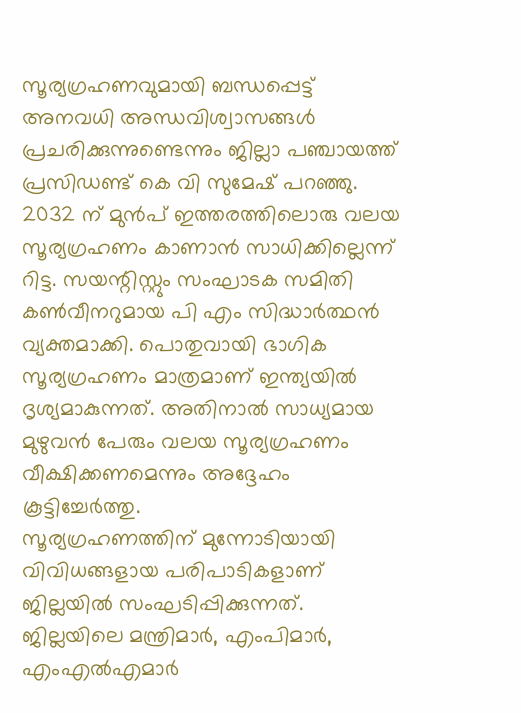സൂര്യഗ്രഹണവുമായി ബന്ധപ്പെട്ട് അനവധി അന്ധവിശ്വാസങ്ങള്‍ പ്രചരിക്കുന്നുണ്ടെന്നും ജില്ലാ പഞ്ചായത്ത് പ്രസിഡണ്ട് കെ വി സുമേഷ് പറഞ്ഞു. 2032 ന് മുന്‍പ് ഇത്തരത്തിലൊരു വലയ സൂര്യഗ്രഹണം കാണാന്‍ സാധിക്കില്ലെന്ന് റിട്ട. സയന്റിസ്റ്റും സംഘാടക സമിതി കണ്‍വീനറുമായ പി എം സിദ്ധാര്‍ത്ഥന്‍ വ്യക്തമാക്കി. പൊതുവായി ഭാഗിക സൂര്യഗ്രഹണം മാത്രമാണ് ഇന്ത്യയില്‍ ദൃശ്യമാകുന്നത്. അതിനാല്‍ സാധ്യമായ മുഴുവന്‍ പേരും വലയ സൂര്യഗ്രഹണം വീക്ഷിക്കണമെന്നും അദ്ദേഹം കൂട്ടിച്ചേര്‍ത്തു.
സൂര്യഗ്രഹണത്തിന് മുന്നോടിയായി വിവിധങ്ങളായ പരിപാടികളാണ് ജില്ലയില്‍ സംഘടിപ്പിക്കുന്നത്. ജില്ലയിലെ മന്ത്രിമാര്‍, എംപിമാര്‍, എംഎല്‍എമാര്‍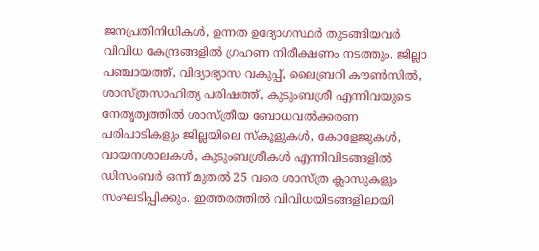ജനപ്രതിനിധികള്‍, ഉന്നത ഉദ്യോഗസ്ഥര്‍ തുടങ്ങിയവര്‍ വിവിധ കേന്ദ്രങ്ങളില്‍ ഗ്രഹണ നിരീക്ഷണം നടത്തും. ജില്ലാ പഞ്ചായത്ത്, വിദ്യാഭ്യാസ വകുപ്പ്, ലൈബ്രറി കൗണ്‍സില്‍, ശാസ്ത്രസാഹിത്യ പരിഷത്ത്, കുടുംബശ്രീ എന്നിവയുടെ നേതൃത്വത്തില്‍ ശാസ്ത്രീയ ബോധവല്‍ക്കരണ പരിപാടികളും ജില്ലയിലെ സ്‌കൂളുകള്‍, കോളേജുകള്‍, വായനശാലകള്‍, കുടുംബശ്രീകള്‍ എന്നിവിടങ്ങളില്‍ ഡിസംബര്‍ ഒന്ന് മുതല്‍ 25 വരെ ശാസ്ത്ര ക്ലാസുകളും സംഘടിപ്പിക്കും. ഇത്തരത്തില്‍ വിവിധയിടങ്ങളിലായി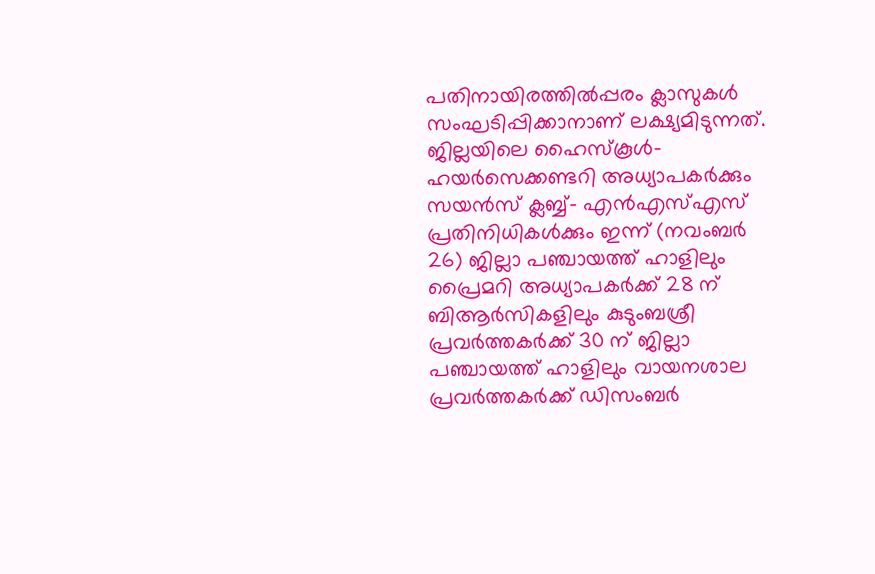പതിനായിരത്തില്‍പ്പരം ക്ലാസുകള്‍ സംഘടിപ്പിക്കാനാണ് ലക്ഷ്യമിടുന്നത്.
ജില്ലയിലെ ഹൈസ്‌കൂള്‍- ഹയര്‍സെക്കണ്ടറി അധ്യാപകര്‍ക്കും സയന്‍സ് ക്ലബ്ബ്- എന്‍എസ്എസ് പ്രതിനിധികള്‍ക്കും ഇന്ന് (നവംബര്‍ 26) ജില്ലാ പഞ്ചായത്ത് ഹാളിലും പ്രൈമറി അധ്യാപകര്‍ക്ക് 28 ന് ബിആര്‍സികളിലും കുടുംബശ്രീ പ്രവര്‍ത്തകര്‍ക്ക് 30 ന് ജില്ലാ പഞ്ചായത്ത് ഹാളിലും വായനശാല പ്രവര്‍ത്തകര്‍ക്ക് ഡിസംബര്‍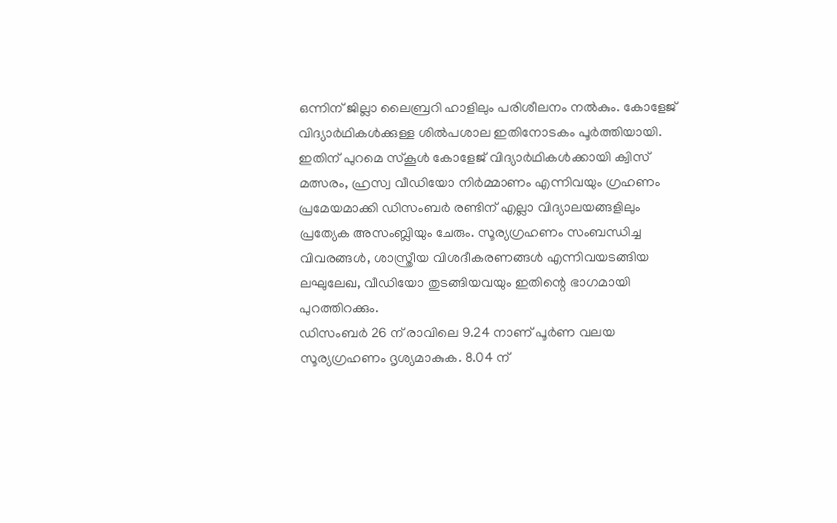ഒന്നിന് ജില്ലാ ലൈബ്രറി ഹാളിലും പരിശീലനം നല്‍കും. കോളേജ് വിദ്യാര്‍ഥികള്‍ക്കുള്ള ശില്‍പശാല ഇതിനോടകം പൂര്‍ത്തിയായി. ഇതിന് പുറമെ സ്‌കൂള്‍ കോളേജ് വിദ്യാര്‍ഥികള്‍ക്കായി ക്വിസ് മത്സരം, ഹ്രസ്വ വീഡിയോ നിര്‍മ്മാണം എന്നിവയും ഗ്രഹണം പ്രമേയമാക്കി ഡിസംബര്‍ രണ്ടിന് എല്ലാ വിദ്യാലയങ്ങളിലും പ്രത്യേക അസംബ്ലിയും ചേരും. സൂര്യഗ്രഹണം സംബന്ധിച്ച വിവരങ്ങള്‍, ശാസ്ത്രീയ വിശദീകരണങ്ങള്‍ എന്നിവയടങ്ങിയ ലഘുലേഖ, വീഡിയോ തുടങ്ങിയവയും ഇതിന്റെ ഭാഗമായി പുറത്തിറക്കും.
ഡിസംബര്‍ 26 ന് രാവിലെ 9.24 നാണ് പൂര്‍ണ വലയ സൂര്യഗ്രഹണം ദൃശ്യമാകുക. 8.04 ന്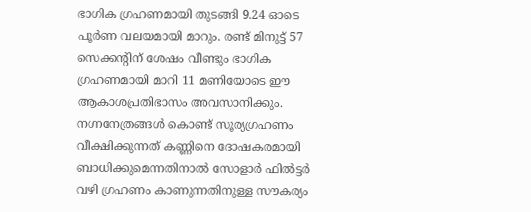ഭാഗിക ഗ്രഹണമായി തുടങ്ങി 9.24 ഓടെ പൂര്‍ണ വലയമായി മാറും. രണ്ട് മിനുട്ട് 57 സെക്കന്റിന് ശേഷം വീണ്ടും ഭാഗിക ഗ്രഹണമായി മാറി 11 മണിയോടെ ഈ ആകാശപ്രതിഭാസം അവസാനിക്കും. നഗ്നനേത്രങ്ങള്‍ കൊണ്ട് സൂര്യഗ്രഹണം വീക്ഷിക്കുന്നത് കണ്ണിനെ ദോഷകരമായി ബാധിക്കുമെന്നതിനാല്‍ സോളാര്‍ ഫില്‍ട്ടര്‍ വഴി ഗ്രഹണം കാണുന്നതിനുള്ള സൗകര്യം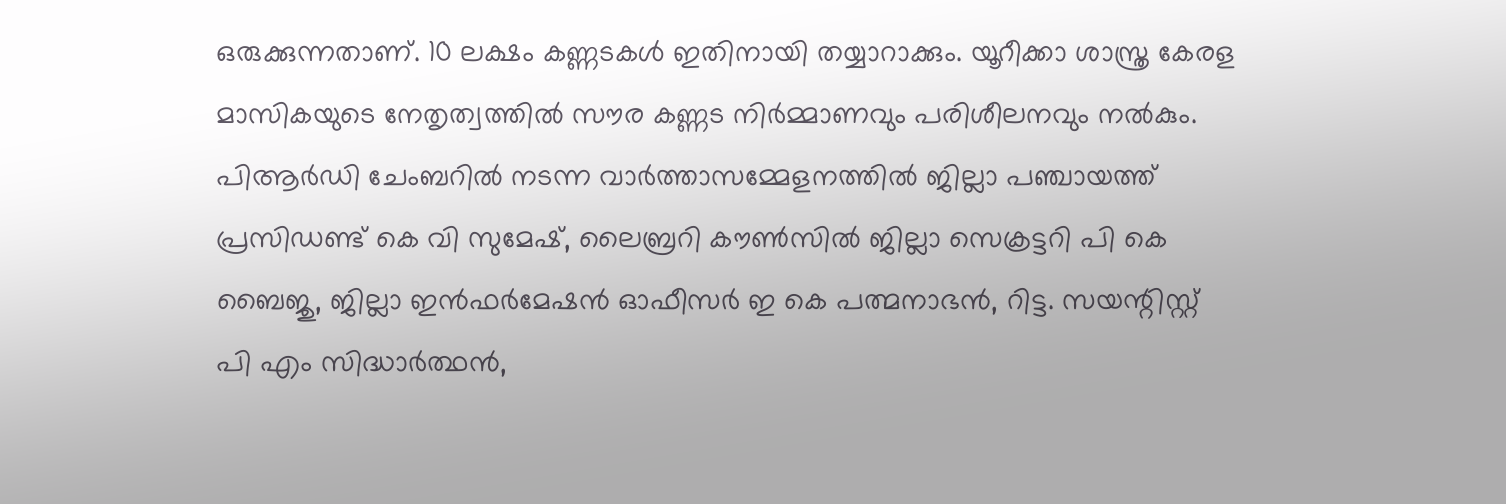ഒരുക്കുന്നതാണ്. 10 ലക്ഷം കണ്ണടകള്‍ ഇതിനായി തയ്യാറാക്കും. യൂറീക്കാ ശാസ്ത്ര കേരള മാസികയുടെ നേതൃത്വത്തില്‍ സൗര കണ്ണട നിര്‍മ്മാണവും പരിശീലനവും നല്‍കും.
പിആര്‍ഡി ചേംബറില്‍ നടന്ന വാര്‍ത്താസമ്മേളനത്തില്‍ ജില്ലാ പഞ്ചായത്ത് പ്രസിഡണ്ട് കെ വി സുമേഷ്, ലൈബ്രറി കൗണ്‍സില്‍ ജില്ലാ സെക്രട്ടറി പി കെ ബൈജു, ജില്ലാ ഇന്‍ഫര്‍മേഷന്‍ ഓഫീസര്‍ ഇ കെ പത്മനാഭന്‍, റിട്ട. സയന്റിസ്റ്റ് പി എം സിദ്ധാര്‍ത്ഥന്‍,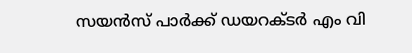സയന്‍സ് പാര്‍ക്ക് ഡയറക്ടര്‍ എം വി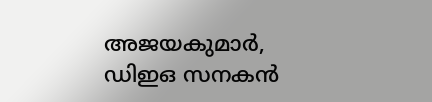അജയകുമാര്‍, ഡിഇഒ സനകന്‍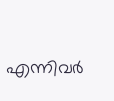എന്നിവര്‍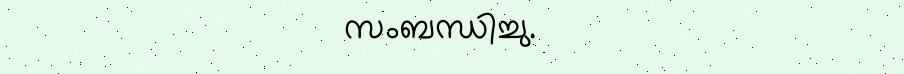സംബന്ധിച്ചു.